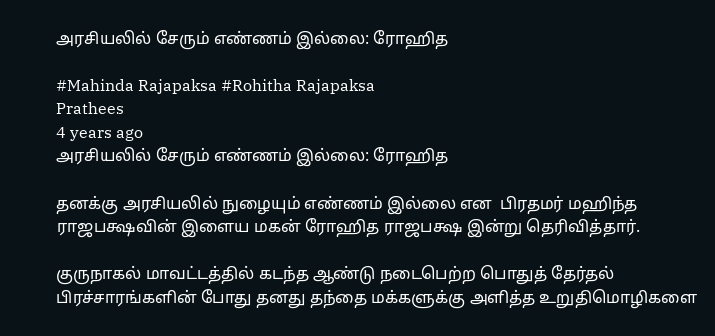அரசியலில் சேரும் எண்ணம் இல்லை: ரோஹித

#Mahinda Rajapaksa #Rohitha Rajapaksa
Prathees
4 years ago
அரசியலில் சேரும் எண்ணம் இல்லை: ரோஹித

தனக்கு அரசியலில் நுழையும் எண்ணம் இல்லை என  பிரதமர் மஹிந்த ராஜபக்ஷவின் இளைய மகன் ரோஹித ராஜபக்ஷ இன்று தெரிவித்தார்.

குருநாகல் மாவட்டத்தில் கடந்த ஆண்டு நடைபெற்ற பொதுத் தேர்தல் பிரச்சாரங்களின் போது தனது தந்தை மக்களுக்கு அளித்த உறுதிமொழிகளை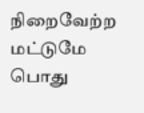நிறைவேற்ற மட்டுமே பொது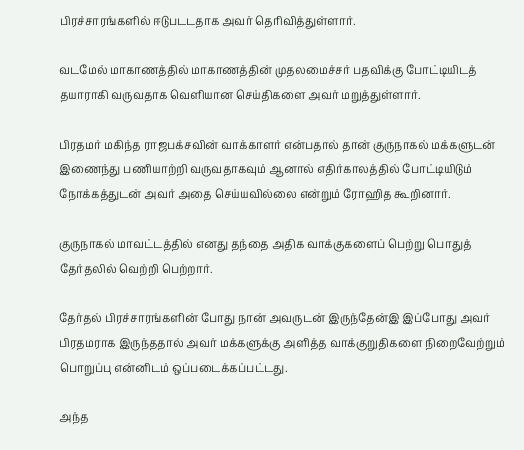பிரச்சாரங்களில் ஈடுபடடதாக அவர் தெரிவித்துள்ளார்.

வடமேல் மாகாணத்தில் மாகாணத்தின் முதலமைச்சர் பதவிக்கு போட்டியிடத் தயாராகி வருவதாக வெளியான செய்திகளை அவர் மறுத்துள்ளார்.

பிரதமர் மகிந்த ராஜபக்சவின் வாக்காளர் என்பதால் தான் குருநாகல் மக்களுடன் இணைந்து பணியாற்றி வருவதாகவும் ஆனால் எதிர்காலத்தில் போட்டியிடும் நோக்கத்துடன் அவர் அதை செய்யவில்லை என்றும் ரோஹித கூறினார்.

குருநாகல் மாவட்டத்தில் எனது தந்தை அதிக வாக்குகளைப் பெற்று பொதுத் தேர்தலில் வெற்றி பெற்றார்.

தேர்தல் பிரச்சாரங்களின் போது நான் அவருடன் இருந்தேன்இ இப்போது அவர் பிரதமராக இருந்ததால் அவர் மக்களுக்கு அளித்த வாக்குறுதிகளை நிறைவேற்றும் பொறுப்பு என்னிடம் ஒப்படைக்கப்பட்டது.

அந்த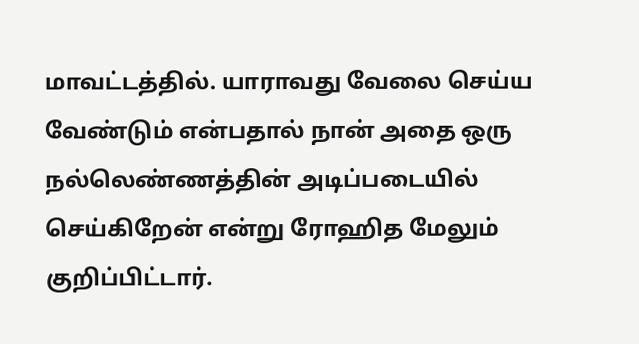மாவட்டத்தில். யாராவது வேலை செய்ய வேண்டும் என்பதால் நான் அதை ஒரு நல்லெண்ணத்தின் அடிப்படையில் செய்கிறேன் என்று ரோஹித மேலும் குறிப்பிட்டார்.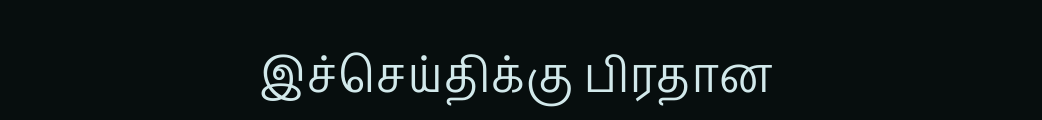இச்செய்திக்கு பிரதான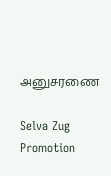அனுசரணை

Selva Zug Promotion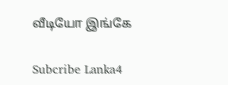வீடியோ இங்கே

Subcribe Lanka4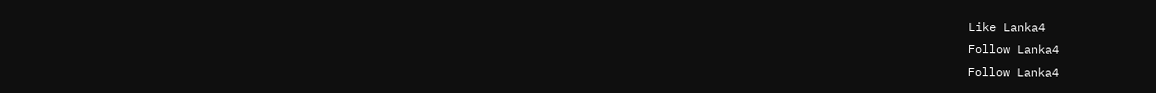Like Lanka4
Follow Lanka4
Follow Lanka4